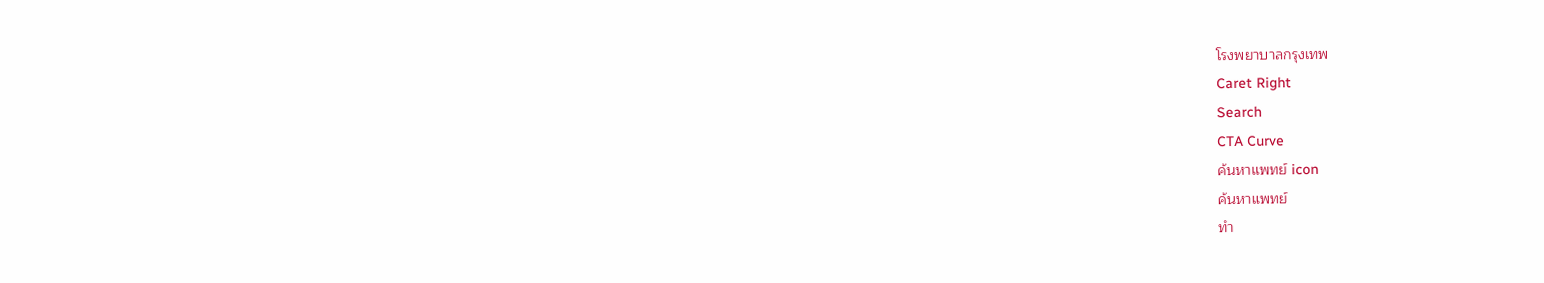โรงพยาบาลกรุงเทพ
Caret Right
Search
CTA Curve
ค้นหาแพทย์ icon
ค้นหาแพทย์
ทำ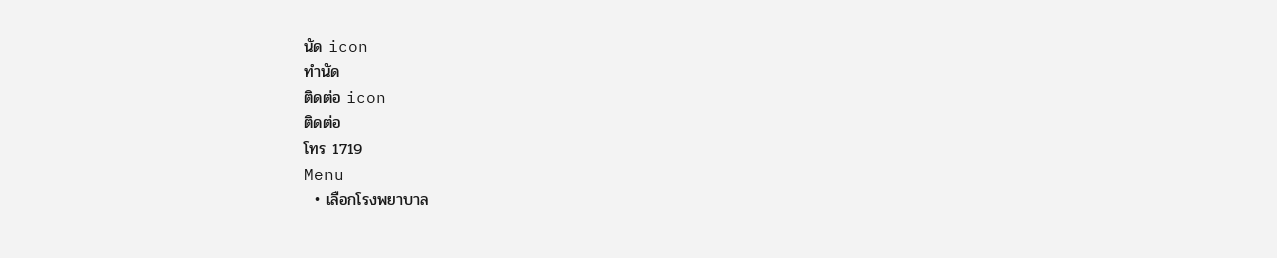นัด icon
ทำนัด
ติดต่อ icon
ติดต่อ
โทร 1719
Menu
  • เลือกโรงพยาบาล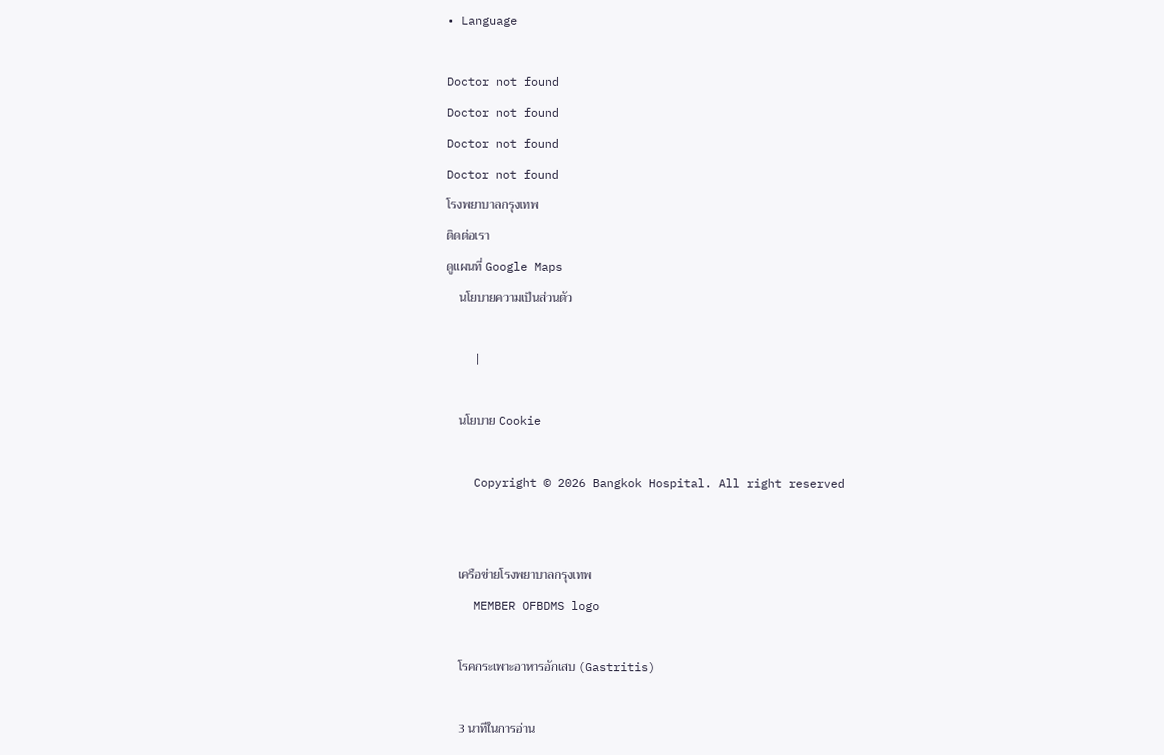• Language

Doctor not found
Doctor not found
Doctor not found
Doctor not found
โรงพยาบาลกรุงเทพ
ติดต่อเรา
ดูแผนที่ Google Maps
    นโยบายความเป็นส่วนตัว

    |

    นโยบาย Cookie

    Copyright © 2026 Bangkok Hospital. All right reserved


    เครือข่ายโรงพยาบาลกรุงเทพ
    MEMBER OFBDMS logo

    โรคกระเพาะอาหารอักเสบ (Gastritis)

    3 นาทีในการอ่าน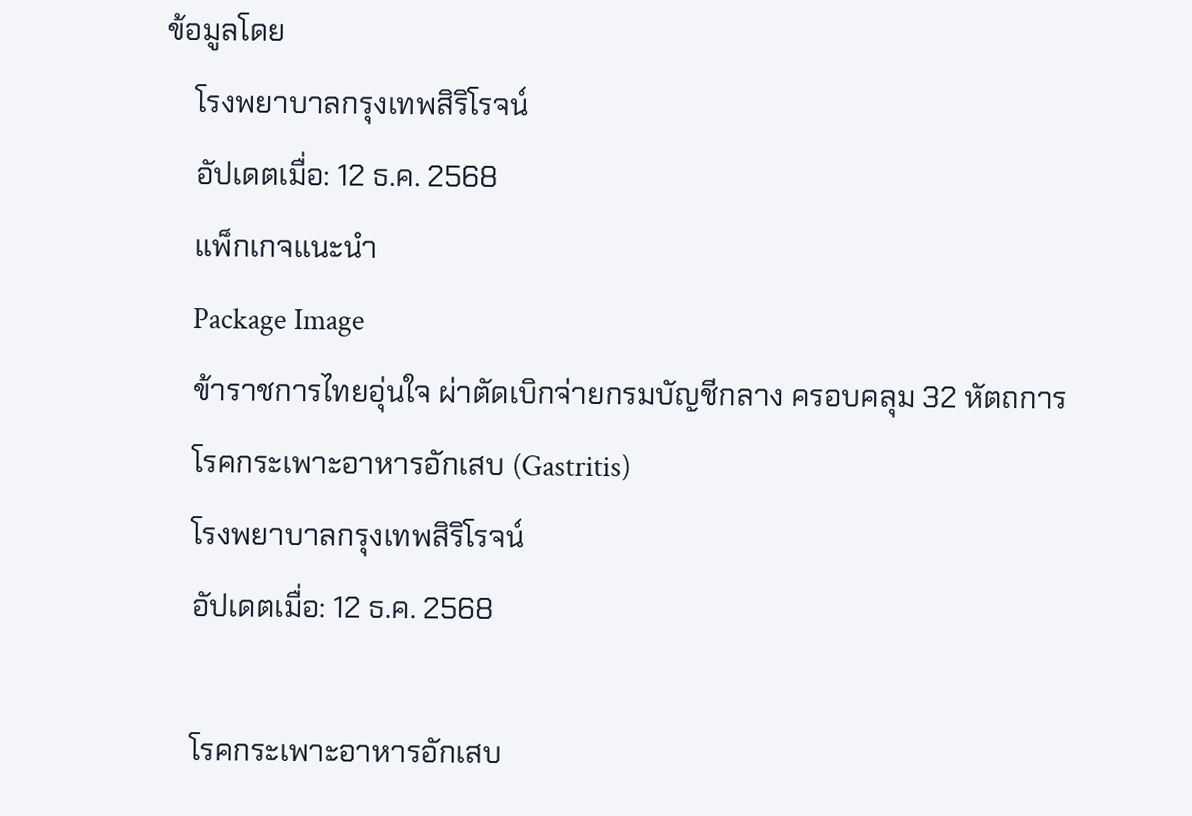ข้อมูลโดย
    โรงพยาบาลกรุงเทพสิริโรจน์
    อัปเดตเมื่อ: 12 ธ.ค. 2568
    แพ็กเกจแนะนำ
    Package Image
    ข้าราชการไทยอุ่นใจ ผ่าตัดเบิกจ่ายกรมบัญชีกลาง ครอบคลุม 32 หัตถการ
    โรคกระเพาะอาหารอักเสบ (Gastritis)
    โรงพยาบาลกรุงเทพสิริโรจน์
    อัปเดตเมื่อ: 12 ธ.ค. 2568

    โรคกระเพาะอาหารอักเสบ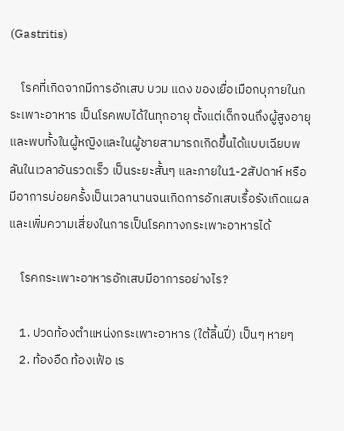(Gastritis)

    โรคที่เกิดจากมีการอักเสบ บวม แดง ของเยื่อเมือกบุภายในกระเพาะอาหาร เป็นโรคพบได้ในทุกอายุ ตั้งแต่เด็กจนถึงผู้สูงอายุ และพบทั้งในผู้หญิงและในผู้ชายสามารถเกิดขึ้นได้แบบเฉียบพลันในเวลาอันรวดเร็ว เป็นระยะสั้นๆ และภายใน1-2สัปดาห์ หรือมีอาการบ่อยครั้งเป็นเวลานานจนเกิดการอักเสบเรื้อรังเกิดแผลและเพิ่มความเสี่ยงในการเป็นโรคทางกระเพาะอาหารได้

    โรคกระเพาะอาหารอักเสบมีอาการอย่างไร?

    1. ปวดท้องตำแหน่งกระเพาะอาหาร (ใต้ลิ้นปี่) เป็นๆ หายๆ
    2. ท้องอืด ท้องเฟ้อ เร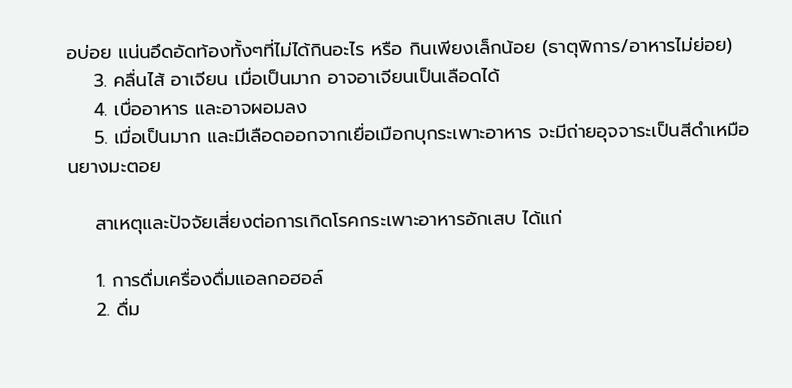อบ่อย แน่นอึดอัดท้องทั้งๆที่ไม่ได้กินอะไร หรือ กินเพียงเล็กน้อย (ธาตุพิการ/อาหารไม่ย่อย)
    3. คลื่นไส้ อาเจียน เมื่อเป็นมาก อาจอาเจียนเป็นเลือดได้
    4. เบื่ออาหาร และอาจผอมลง
    5. เมื่อเป็นมาก และมีเลือดออกจากเยื่อเมือกบุกระเพาะอาหาร จะมีถ่ายอุจจาระเป็นสีดำเหมือนยางมะตอย

    สาเหตุและปัจจัยเสี่ยงต่อการเกิดโรคกระเพาะอาหารอักเสบ ได้แก่

    1. การดื่มเครื่องดื่มแอลกอฮอล์
    2. ดื่ม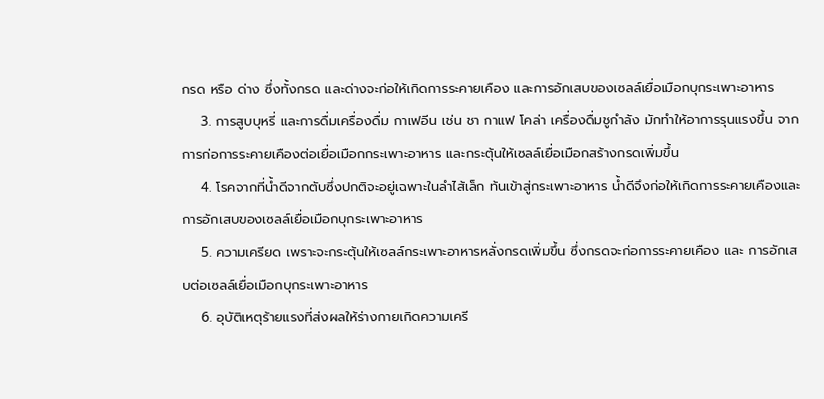กรด หรือ ด่าง ซึ่งทั้งกรด และด่างจะก่อให้เกิดการระคายเคือง และการอักเสบของเซลล์เยื่อเมือกบุกระเพาะอาหาร
    3. การสูบบุหรี่ และการดื่มเครื่องดื่ม กาเฟอีน เช่น ชา กาแฟ โคล่า เครื่องดื่มชูกำลัง มักทำให้อาการรุนแรงขึ้น จากการก่อการระคายเคืองต่อเยื่อเมือกกระเพาะอาหาร และกระตุ้นให้เซลล์เยื่อเมือกสร้างกรดเพิ่มขึ้น
    4. โรคจากที่น้ำดีจากตับซึ่งปกติจะอยู่เฉพาะในลำไส้เล็ก ท้นเข้าสู่กระเพาะอาหาร น้ำดีจึงก่อให้เกิดการระคายเคืองและการอักเสบของเซลล์เยื่อเมือกบุกระเพาะอาหาร
    5. ความเครียด เพราะจะกระตุ้นให้เซลล์กระเพาะอาหารหลั่งกรดเพิ่มขึ้น ซึ่งกรดจะก่อการระคายเคือง และ การอักเสบต่อเซลล์เยื่อเมือกบุกระเพาะอาหาร
    6. อุบัติเหตุร้ายแรงที่ส่งผลให้ร่างกายเกิดความเครี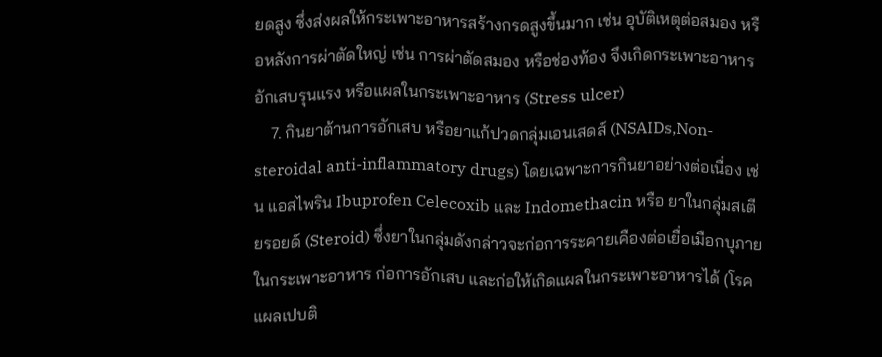ยดสูง ซึ่งส่งผลให้กระเพาะอาหารสร้างกรดสูงขึ้นมาก เช่น อุบัติเหตุต่อสมอง หรือหลังการผ่าตัดใหญ่ เช่น การผ่าตัดสมอง หรือช่องท้อง จึงเกิดกระเพาะอาหารอักเสบรุนแรง หรือแผลในกระเพาะอาหาร (Stress ulcer)
    7. กินยาต้านการอักเสบ หรือยาแก้ปวดกลุ่มเอนเสดส์ (NSAIDs,Non-steroidal anti-inflammatory drugs) โดยเฉพาะการกินยาอย่างต่อเนื่อง เช่น แอสไพริน Ibuprofen Celecoxib และ Indomethacin หรือ ยาในกลุ่มสเตียรอยด์ (Steroid) ซึ่งยาในกลุ่มดังกล่าวจะก่อการระคายเคืองต่อเยื่อเมือกบุภายในกระเพาะอาหาร ก่อการอักเสบ และก่อให้เกิดแผลในกระเพาะอาหารได้ (โรคแผลเปบติ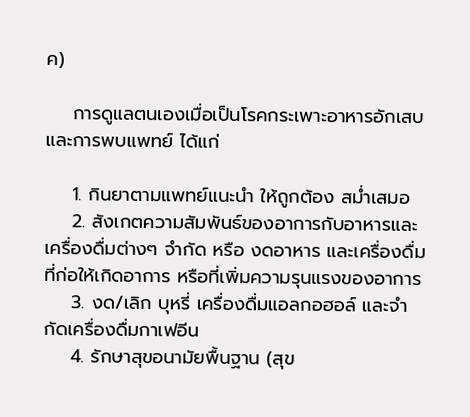ค)

    การดูแลตนเองเมื่อเป็นโรคกระเพาะอาหารอักเสบ และการพบแพทย์ ได้แก่

    1. กินยาตามแพทย์แนะนำ ให้ถูกต้อง สม่ำเสมอ
    2. สังเกตความสัมพันธ์ของอาการกับอาหารและเครื่องดื่มต่างๆ จำกัด หรือ งดอาหาร และเครื่องดื่มที่ก่อให้เกิดอาการ หรือที่เพิ่มความรุนแรงของอาการ
    3. งด/เลิก บุหรี่ เครื่องดื่มแอลกอฮอล์ และจำกัดเครื่องดื่มกาเฟอีน
    4. รักษาสุขอนามัยพื้นฐาน (สุข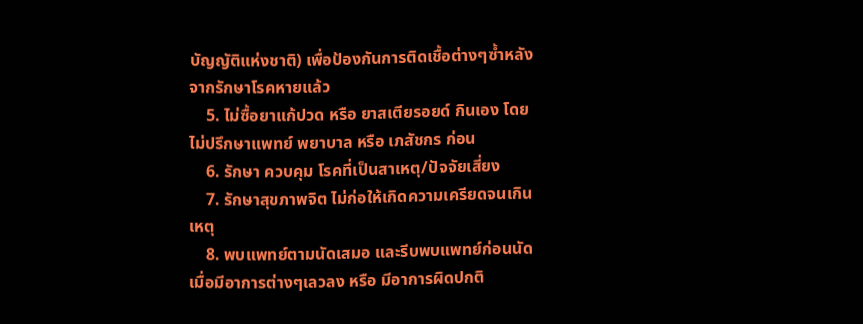บัญญัติแห่งชาติ) เพื่อป้องกันการติดเชื้อต่างๆซ้ำหลัง จากรักษาโรคหายแล้ว
    5. ไม่ซื้อยาแก้ปวด หรือ ยาสเตียรอยด์ กินเอง โดยไม่ปรึกษาแพทย์ พยาบาล หรือ เภสัชกร ก่อน
    6. รักษา ควบคุม โรคที่เป็นสาเหตุ/ปัจจัยเสี่ยง
    7. รักษาสุขภาพจิต ไม่ก่อให้เกิดความเครียดจนเกินเหตุ
    8. พบแพทย์ตามนัดเสมอ และรีบพบแพทย์ก่อนนัดเมื่อมีอาการต่างๆเลวลง หรือ มีอาการผิดปกติ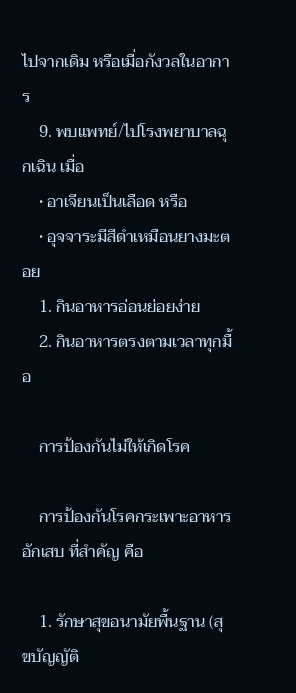ไปจากเดิม หรือเมื่อกังวลในอาการ
    9. พบแพทย์/ไปโรงพยาบาลฉุกเฉิน เมื่อ
    • อาเจียนเป็นเลือด หรือ
    • อุจจาระมีสีดำเหมือนยางมะตอย
    1. กินอาหารอ่อนย่อยง่าย
    2. กินอาหารตรงตามเวลาทุกมื้อ

    การป้องกันไม่ให้เกิดโรค

    การป้องกันโรคกระเพาะอาหารอักเสบ ที่สำคัญ คือ

    1. รักษาสุขอนามัยพื้นฐาน (สุขบัญญัติ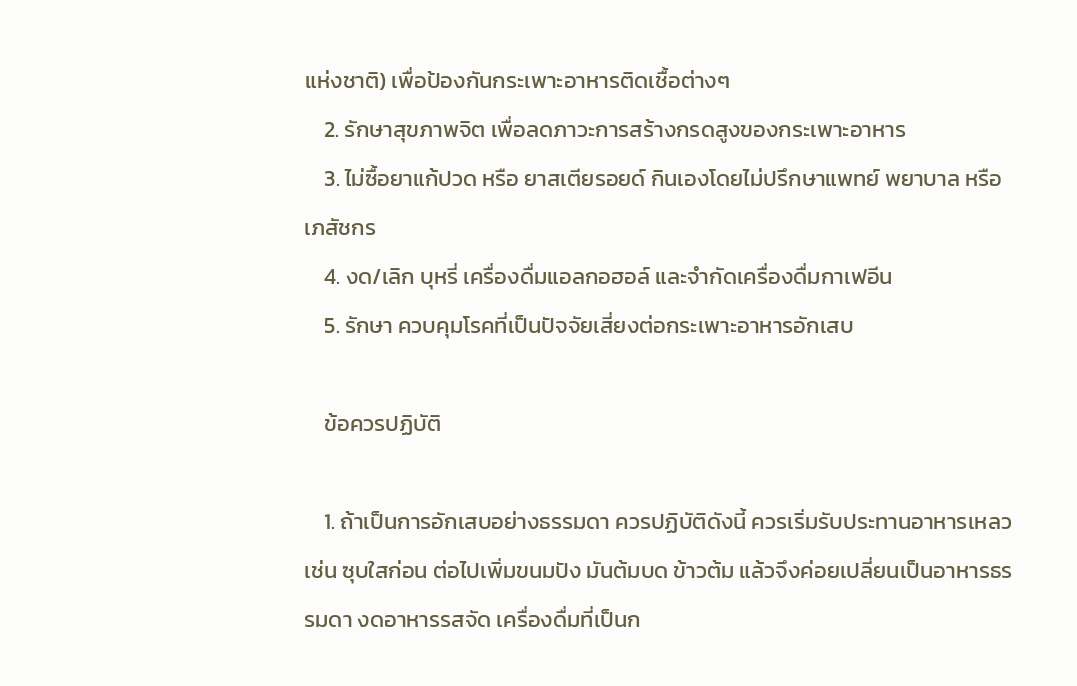แห่งชาติ) เพื่อป้องกันกระเพาะอาหารติดเชื้อต่างๆ
    2. รักษาสุขภาพจิต เพื่อลดภาวะการสร้างกรดสูงของกระเพาะอาหาร
    3. ไม่ซื้อยาแก้ปวด หรือ ยาสเตียรอยด์ กินเองโดยไม่ปรึกษาแพทย์ พยาบาล หรือ เภสัชกร
    4. งด/เลิก บุหรี่ เครื่องดื่มแอลกอฮอล์ และจำกัดเครื่องดื่มกาเฟอีน
    5. รักษา ควบคุมโรคที่เป็นปัจจัยเสี่ยงต่อกระเพาะอาหารอักเสบ

    ข้อควรปฏิบัติ

    1. ถ้าเป็นการอักเสบอย่างธรรมดา ควรปฏิบัติดังนี้ ควรเริ่มรับประทานอาหารเหลว เช่น ซุบใสก่อน ต่อไปเพิ่มขนมปัง มันต้มบด ข้าวต้ม แล้วจึงค่อยเปลี่ยนเป็นอาหารธรรมดา งดอาหารรสจัด เครื่องดื่มที่เป็นก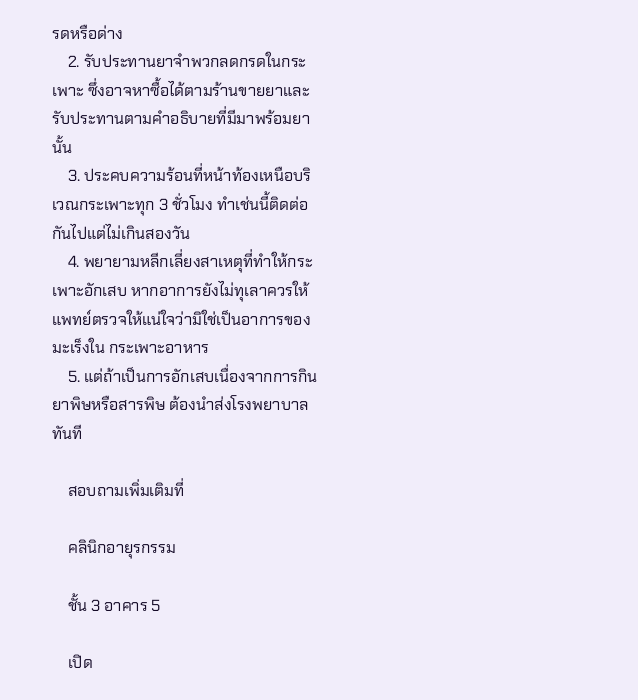รดหรือด่าง
    2. รับประทานยาจำพวกลดกรดในกระเพาะ ซึ่งอาจหาซื้อได้ตามร้านขายยาและรับประทานตามคำอธิบายที่มีมาพร้อมยานั้น
    3. ประคบความร้อนที่หน้าท้องเหนือบริเวณกระเพาะทุก 3 ชั่วโมง ทำเช่นนี้ติดต่อกันไปแต่ไม่เกินสองวัน
    4. พยายามหลีกเลี่ยงสาเหตุที่ทำให้กระเพาะอักเสบ หากอาการยังไม่ทุเลาควรให้แพทย์ตรวจให้แน่ใจว่ามิใช่เป็นอาการของมะเร็งใน กระเพาะอาหาร
    5. แต่ถ้าเป็นการอักเสบเนื่องจากการกินยาพิษหรือสารพิษ ต้องนำส่งโรงพยาบาลทันที

    สอบถามเพิ่มเติมที่

    คลินิกอายุรกรรม

    ชั้น 3 อาคาร 5

    เปิด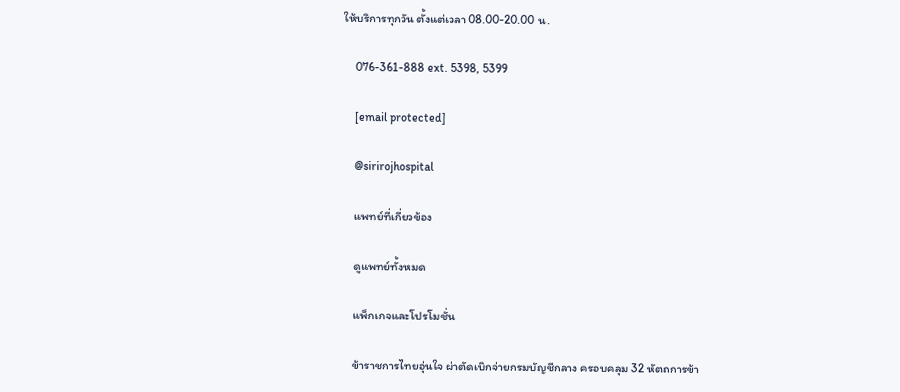ให้บริการทุกวัน ตั้งแต่เวลา 08.00-20.00 น.

    076-361-888 ext. 5398, 5399

    [email protected]

    @sirirojhospital

    แพทย์ที่เกี่ยวข้อง

    ดูแพทย์ทั้งหมด

    แพ็กเกจและโปรโมชั่น

    ข้าราชการไทยอุ่นใจ ผ่าตัดเบิกจ่ายกรมบัญชีกลาง ครอบคลุม 32 หัตถการข้า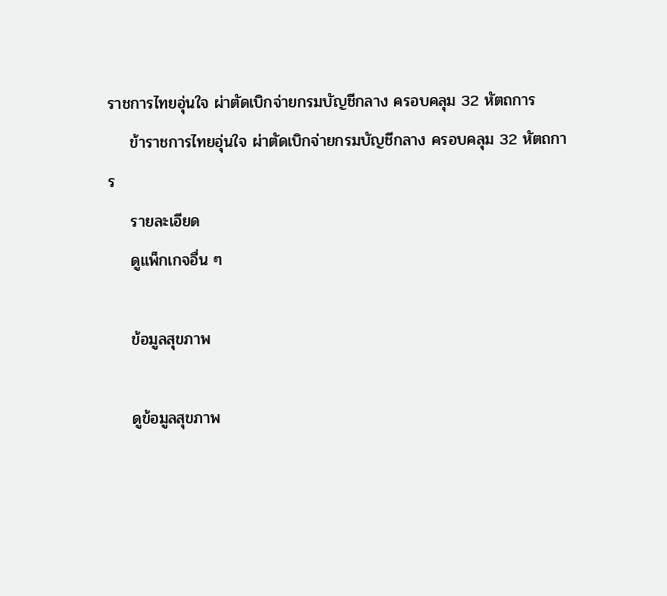ราชการไทยอุ่นใจ ผ่าตัดเบิกจ่ายกรมบัญชีกลาง ครอบคลุม 32 หัตถการ
    ข้าราชการไทยอุ่นใจ ผ่าตัดเบิกจ่ายกรมบัญชีกลาง ครอบคลุม 32 หัตถการ
    รายละเอียด
    ดูแพ็กเกจอื่น ๆ

    ข้อมูลสุขภาพ

    ดูข้อมูลสุขภาพ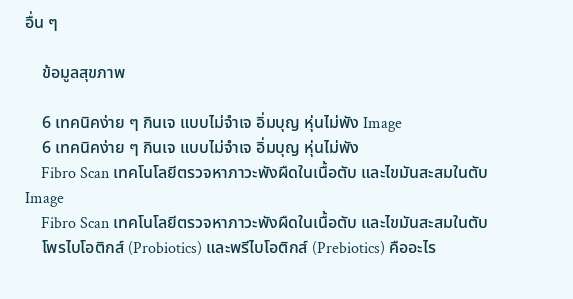อื่น ๆ

    ข้อมูลสุขภาพ

    6 เทคนิคง่าย ๆ กินเจ แบบไม่จำเจ อิ่มบุญ หุ่นไม่พัง Image
    6 เทคนิคง่าย ๆ กินเจ แบบไม่จำเจ อิ่มบุญ หุ่นไม่พัง
    Fibro Scan เทคโนโลยีตรวจหาภาวะพังผืดในเนื้อตับ และไขมันสะสมในตับ Image
    Fibro Scan เทคโนโลยีตรวจหาภาวะพังผืดในเนื้อตับ และไขมันสะสมในตับ
    โพรไบโอติกส์ (Probiotics) และพรีไบโอติกส์ (Prebiotics) คืออะไร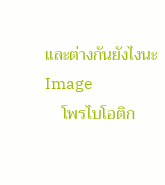และต่างกันยังไงนะ Image
    โพรไบโอติก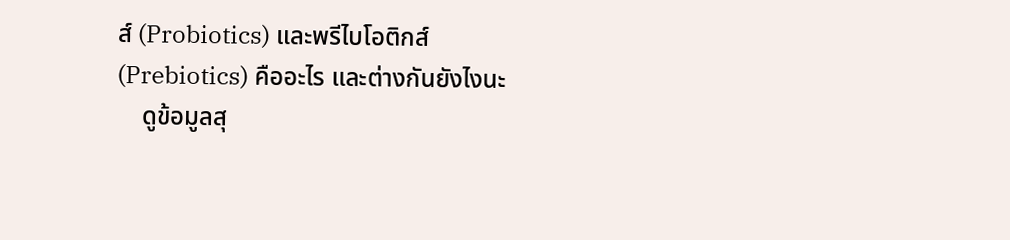ส์ (Probiotics) และพรีไบโอติกส์ (Prebiotics) คืออะไร และต่างกันยังไงนะ
    ดูข้อมูลสุ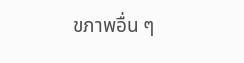ขภาพอื่น ๆ